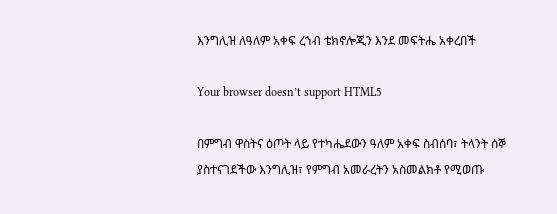እንግሊዝ ለዓለም አቀፍ ረኀብ ቴክኖሎጂን እንደ መፍትሔ አቀረበች

Your browser doesn’t support HTML5

በምግብ ዋስትና ዕጦት ላይ የተካሔደውን ዓለም አቀፍ ስብሰባ፣ ትላንት ሰኞ ያስተናገደችው እንግሊዝ፣ የምግብ አመራረትን አስመልክቶ የሚወጡ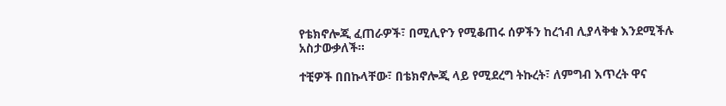የቴክኖሎጂ ፈጠራዎች፣ በሚሊዮን የሚቆጠሩ ሰዎችን ከረኀብ ሊያላቅቁ እንደሚችሉ አስታውቃለች።

ተቺዎች በበኩላቸው፣ በቴክኖሎጂ ላይ የሚደረግ ትኩረት፣ ለምግብ እጥረት ዋና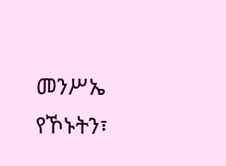መንሥኤ የኾኑትን፣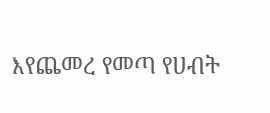እየጨመረ የመጣ የሀብት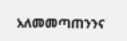አለመመጣጠንንና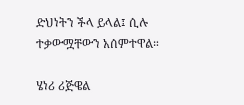ድህነትን ችላ ይላል፤ ሲሉ ተቃውሟቸውን አሰምተዋል።

ሄነሪ ሪጅዌል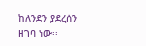ከለንደን ያደረሰን ዘገባ ነው፡፡